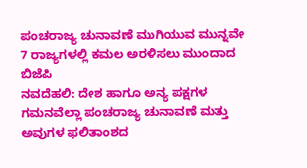ಪಂಚರಾಜ್ಯ ಚುನಾವಣೆ ಮುಗಿಯುವ ಮುನ್ನವೇ 7 ರಾಜ್ಯಗಳಲ್ಲಿ ಕಮಲ ಅರಳಿಸಲು ಮುಂದಾದ ಬಿಜೆಪಿ
ನವದೆಹಲಿ: ದೇಶ ಹಾಗೂ ಅನ್ಯ ಪಕ್ಷಗಳ ಗಮನವೆಲ್ಲಾ ಪಂಚರಾಜ್ಯ ಚುನಾವಣೆ ಮತ್ತು ಅವುಗಳ ಫಲಿತಾಂಶದ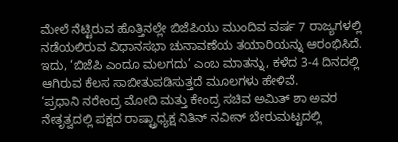ಮೇಲೆ ನೆಟ್ಟಿರುವ ಹೊತ್ತಿನಲ್ಲೇ ಬಿಜೆಪಿಯು ಮುಂದಿವ ವರ್ಷ 7 ರಾಜ್ಯಗಳಲ್ಲಿ ನಡೆಯಲಿರುವ ವಿಧಾನಸಭಾ ಚುನಾವಣೆಯ ತಯಾರಿಯನ್ನು ಆರಂಭಿಸಿದೆ. ಇದು, ‘ಬಿಜೆಪಿ ಎಂದೂ ಮಲಗದು’ ಎಂಬ ಮಾತನ್ನು, ಕಳೆದ 3-4 ದಿನದಲ್ಲಿ ಆಗಿರುವ ಕೆಲಸ ಸಾಬೀತುಪಡಿಸುತ್ತದೆ ಮೂಲಗಳು ಹೇಳಿವೆ.
‘ಪ್ರಧಾನಿ ನರೇಂದ್ರ ಮೋದಿ ಮತ್ತು ಕೇಂದ್ರ ಸಚಿವ ಅಮಿತ್ ಶಾ ಅವರ ನೇತೃತ್ವದಲ್ಲಿ ಪಕ್ಷದ ರಾಷ್ಟ್ರಾಧ್ಯಕ್ಷ ನಿತಿನ್ ನವೀನ್ ಬೇರುಮಟ್ಟದಲ್ಲಿ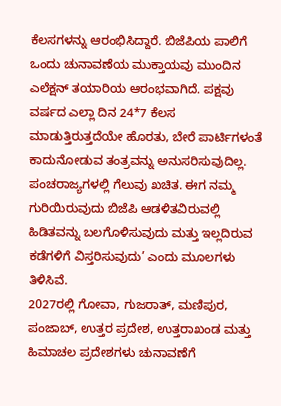ಕೆಲಸಗಳನ್ನು ಆರಂಭಿಸಿದ್ದಾರೆ. ಬಿಜೆಪಿಯ ಪಾಲಿಗೆ ಒಂದು ಚುನಾವಣೆಯ ಮುಕ್ತಾಯವು ಮುಂದಿನ ಎಲೆಕ್ಷನ್ ತಯಾರಿಯ ಆರಂಭವಾಗಿದೆ. ಪಕ್ಷವು ವರ್ಷದ ಎಲ್ಲಾ ದಿನ 24*7 ಕೆಲಸ ಮಾಡುತ್ತಿರುತ್ತದೆಯೇ ಹೊರತು, ಬೇರೆ ಪಾರ್ಟಿಗಳಂತೆ ಕಾದುನೋಡುವ ತಂತ್ರವನ್ನು ಅನುಸರಿಸುವುದಿಲ್ಲ. ಪಂಚರಾಜ್ಯಗಳಲ್ಲಿ ಗೆಲುವು ಖಚಿತ. ಈಗ ನಮ್ಮ ಗುರಿಯಿರುವುದು ಬಿಜೆಪಿ ಆಡಳಿತವಿರುವಲ್ಲಿ ಹಿಡಿತವನ್ನು ಬಲಗೊಳಿಸುವುದು ಮತ್ತು ಇಲ್ಲದಿರುವ ಕಡೆಗಳಿಗೆ ವಿಸ್ತರಿಸುವುದು’ ಎಂದು ಮೂಲಗಳು ತಿಳಿಸಿವೆ.
2027ರಲ್ಲಿ ಗೋವಾ, ಗುಜರಾತ್, ಮಣಿಪುರ, ಪಂಜಾಬ್, ಉತ್ತರ ಪ್ರದೇಶ, ಉತ್ತರಾಖಂಡ ಮತ್ತು ಹಿಮಾಚಲ ಪ್ರದೇಶಗಳು ಚುನಾವಣೆಗೆ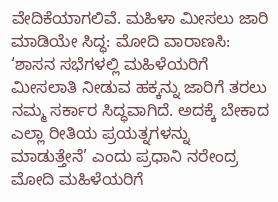ವೇದಿಕೆಯಾಗಲಿವೆ. ಮಹಿಳಾ ಮೀಸಲು ಜಾರಿ ಮಾಡಿಯೇ ಸಿದ್ಧ: ಮೋದಿ ವಾರಾಣಸಿ: ‘ಶಾಸನ ಸಭೆಗಳಲ್ಲಿ ಮಹಿಳೆಯರಿಗೆ ಮೀಸಲಾತಿ ನೀಡುವ ಹಕ್ಕನ್ನು ಜಾರಿಗೆ ತರಲು ನಮ್ಮ ಸರ್ಕಾರ ಸಿದ್ಧವಾಗಿದೆ. ಅದಕ್ಕೆ ಬೇಕಾದ ಎಲ್ಲಾ ರೀತಿಯ ಪ್ರಯತ್ನಗಳನ್ನು ಮಾಡುತ್ತೇನೆ’ ಎಂದು ಪ್ರಧಾನಿ ನರೇಂದ್ರ ಮೋದಿ ಮಹಿಳೆಯರಿಗೆ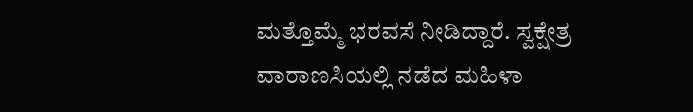ಮತ್ತೊಮ್ಮೆ ಭರವಸೆ ನೀಡಿದ್ದಾರೆ. ಸ್ವಕ್ಷೇತ್ರ ವಾರಾಣಸಿಯಲ್ಲಿ ನಡೆದ ಮಹಿಳಾ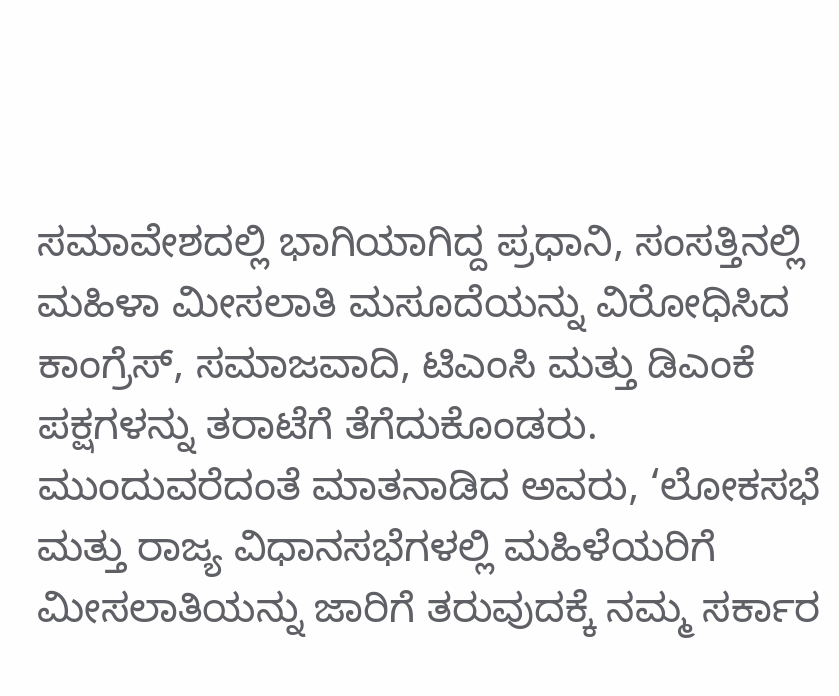ಸಮಾವೇಶದಲ್ಲಿ ಭಾಗಿಯಾಗಿದ್ದ ಪ್ರಧಾನಿ, ಸಂಸತ್ತಿನಲ್ಲಿ ಮಹಿಳಾ ಮೀಸಲಾತಿ ಮಸೂದೆಯನ್ನು ವಿರೋಧಿಸಿದ ಕಾಂಗ್ರೆಸ್, ಸಮಾಜವಾದಿ, ಟಿಎಂಸಿ ಮತ್ತು ಡಿಎಂಕೆ ಪಕ್ಷಗಳನ್ನು ತರಾಟೆಗೆ ತೆಗೆದುಕೊಂಡರು.
ಮುಂದುವರೆದಂತೆ ಮಾತನಾಡಿದ ಅವರು, ‘ಲೋಕಸಭೆ ಮತ್ತು ರಾಜ್ಯ ವಿಧಾನಸಭೆಗಳಲ್ಲಿ ಮಹಿಳೆಯರಿಗೆ ಮೀಸಲಾತಿಯನ್ನು ಜಾರಿಗೆ ತರುವುದಕ್ಕೆ ನಮ್ಮ ಸರ್ಕಾರ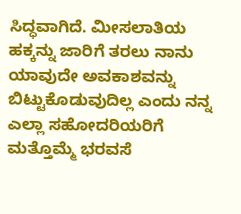ಸಿದ್ಧವಾಗಿದೆ. ಮೀಸಲಾತಿಯ ಹಕ್ಕನ್ನು ಜಾರಿಗೆ ತರಲು ನಾನು ಯಾವುದೇ ಅವಕಾಶವನ್ನು ಬಿಟ್ಟುಕೊಡುವುದಿಲ್ಲ ಎಂದು ನನ್ನ ಎಲ್ಲಾ ಸಹೋದರಿಯರಿಗೆ ಮತ್ತೊಮ್ಮೆ ಭರವಸೆ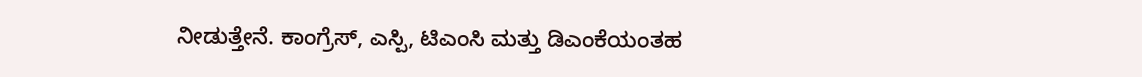ನೀಡುತ್ತೇನೆ. ಕಾಂಗ್ರೆಸ್, ಎಸ್ಪಿ, ಟಿಎಂಸಿ ಮತ್ತು ಡಿಎಂಕೆಯಂತಹ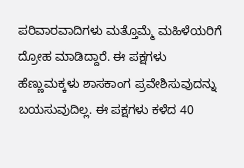ಪರಿವಾರವಾದಿಗಳು ಮತ್ತೊಮ್ಮೆ ಮಹಿಳೆಯರಿಗೆ ದ್ರೋಹ ಮಾಡಿದ್ದಾರೆ. ಈ ಪಕ್ಷಗಳು ಹೆಣ್ಣುಮಕ್ಕಳು ಶಾಸಕಾಂಗ ಪ್ರವೇಶಿಸುವುದನ್ನು ಬಯಸುವುದಿಲ್ಲ. ಈ ಪಕ್ಷಗಳು ಕಳೆದ 40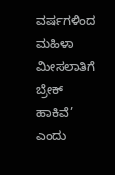ವರ್ಷಗಳಿಂದ ಮಹಿಳಾ ಮೀಸಲಾತಿಗೆ ಬ್ರೇಕ್ ಹಾಕಿವೆ’ ಎಂದು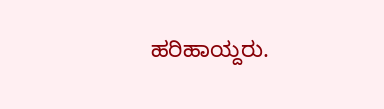ಹರಿಹಾಯ್ದರು.